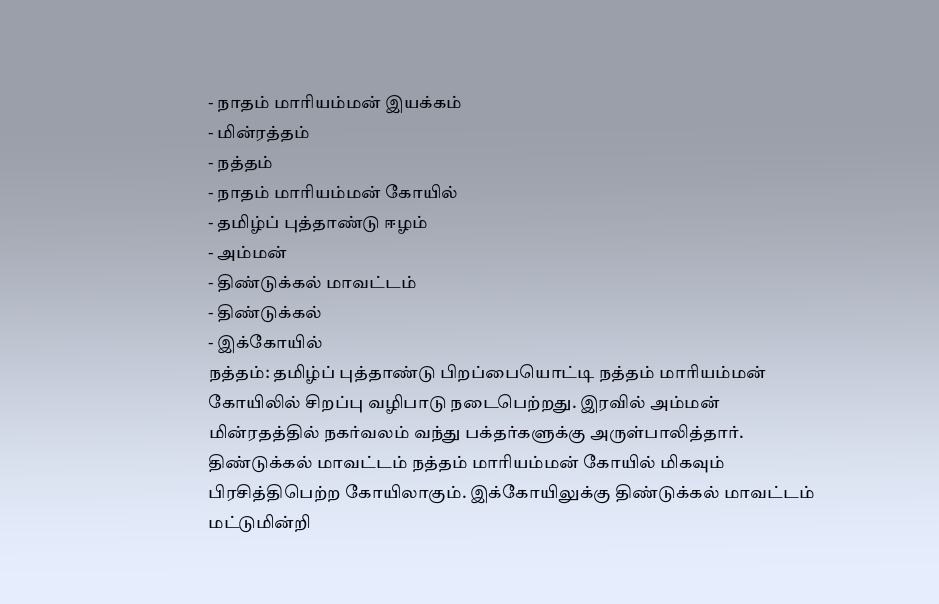- நாதம் மாரியம்மன் இயக்கம்
- மின்ரத்தம்
- நத்தம்
- நாதம் மாரியம்மன் கோயில்
- தமிழ்ப் புத்தாண்டு ஈழம்
- அம்மன்
- திண்டுக்கல் மாவட்டம்
- திண்டுக்கல்
- இக்கோயில்
நத்தம்: தமிழ்ப் புத்தாண்டு பிறப்பையொட்டி நத்தம் மாரியம்மன் கோயிலில் சிறப்பு வழிபாடு நடைபெற்றது. இரவில் அம்மன் மின்ரதத்தில் நகர்வலம் வந்து பக்தர்களுக்கு அருள்பாலித்தார். திண்டுக்கல் மாவட்டம் நத்தம் மாரியம்மன் கோயில் மிகவும் பிரசித்திபெற்ற கோயிலாகும். இக்கோயிலுக்கு திண்டுக்கல் மாவட்டம் மட்டுமின்றி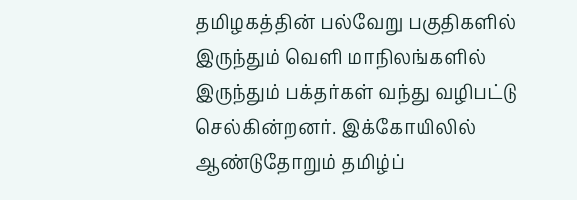தமிழகத்தின் பல்வேறு பகுதிகளில் இருந்தும் வெளி மாநிலங்களில் இருந்தும் பக்தர்கள் வந்து வழிபட்டு செல்கின்றனர். இக்கோயிலில் ஆண்டுதோறும் தமிழ்ப்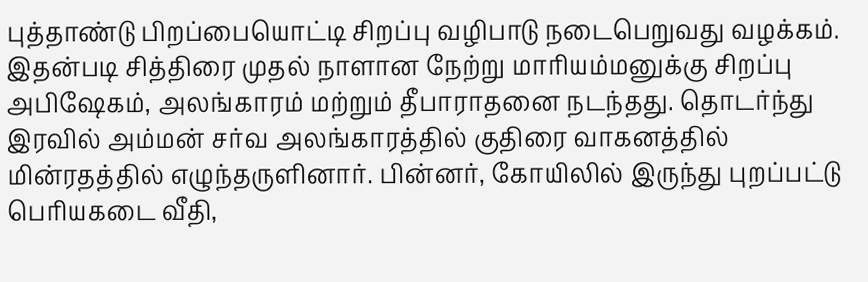புத்தாண்டு பிறப்பையொட்டி சிறப்பு வழிபாடு நடைபெறுவது வழக்கம்.
இதன்படி சித்திரை முதல் நாளான நேற்று மாரியம்மனுக்கு சிறப்பு அபிஷேகம், அலங்காரம் மற்றும் தீபாராதனை நடந்தது. தொடர்ந்து இரவில் அம்மன் சர்வ அலங்காரத்தில் குதிரை வாகனத்தில் மின்ரதத்தில் எழுந்தருளினார். பின்னர், கோயிலில் இருந்து புறப்பட்டு பெரியகடை வீதி,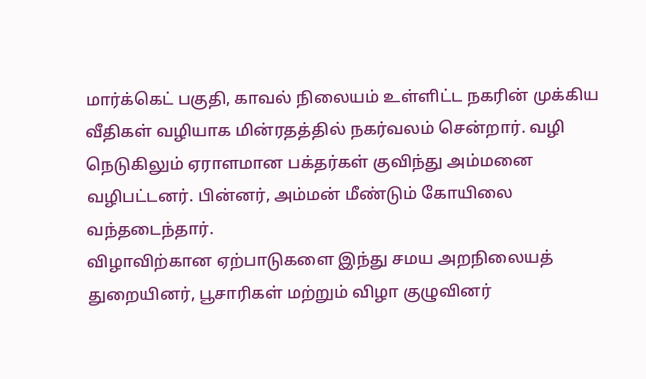மார்க்கெட் பகுதி, காவல் நிலையம் உள்ளிட்ட நகரின் முக்கிய வீதிகள் வழியாக மின்ரதத்தில் நகர்வலம் சென்றார். வழி நெடுகிலும் ஏராளமான பக்தர்கள் குவிந்து அம்மனை வழிபட்டனர். பின்னர், அம்மன் மீண்டும் கோயிலை வந்தடைந்தார்.
விழாவிற்கான ஏற்பாடுகளை இந்து சமய அறநிலையத் துறையினர், பூசாரிகள் மற்றும் விழா குழுவினர்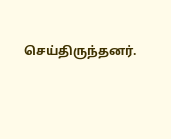செய்திருந்தனர்.